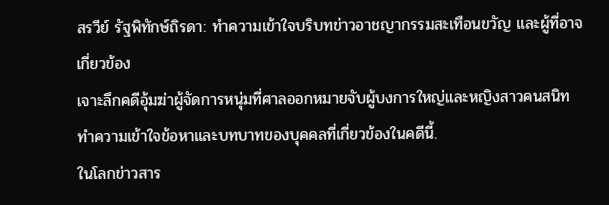สรวีย์ รัฐพิทักษ์ถิรดา: ทำความเข้าใจบริบทข่าวอาชญากรรมสะเทือนขวัญ และผู้ที่อาจเกี่ยวข้อง
เจาะลึกคดีอุ้มฆ่าผู้จัดการหนุ่มที่ศาลออกหมายจับผู้บงการใหญ่และหญิงสาวคนสนิท ทำความเข้าใจข้อหาและบทบาทของบุคคลที่เกี่ยวข้องในคดีนี้.
ในโลกข่าวสาร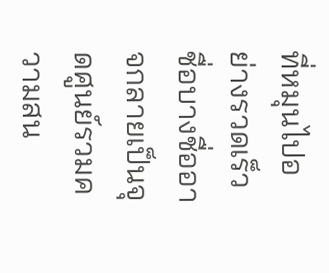ที่หมุนไปอย่างรวดเร็ว ชื่อบางชื่ออาจกลายเป็นจุดศูนย์รวมความสน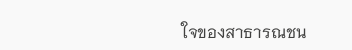ใจของสาธารณชน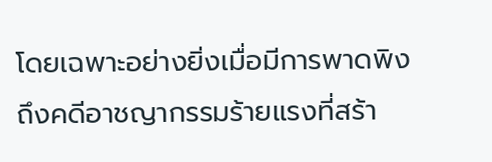โดยเฉพาะอย่างยิ่งเมื่อมีการพาดพิงถึงคดีอาชญากรรมร้ายแรงที่สร้า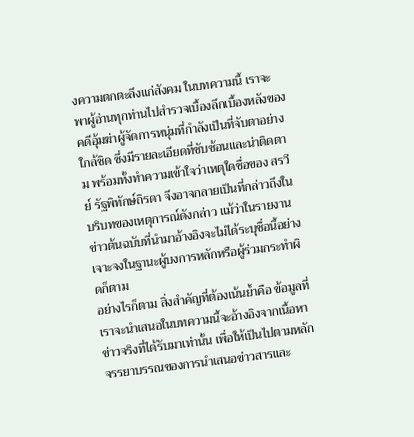งความตกตะลึงแก่สังคม ในบทความนี้ เราจะพาผู้อ่านทุกท่านไปสำรวจเบื้องลึกเบื้องหลังของคดีอุ้มฆ่าผู้จัดการหนุ่มที่กำลังเป็นที่จับตาอย่างใกล้ชิด ซึ่งมีรายละเอียดที่ซับซ้อนและน่าติดตาม พร้อมทั้งทำความเข้าใจว่าเหตุใดชื่อของ สรวีย์ รัฐพิทักษ์ถิรดา จึงอาจกลายเป็นที่กล่าวถึงในบริบทของเหตุการณ์ดังกล่าว แม้ว่าในรายงานข่าวต้นฉบับที่นำมาอ้างอิงจะไม่ได้ระบุชื่อนี้อย่างเจาะจงในฐานะผู้บงการหลักหรือผู้ร่วมกระทำผิดก็ตาม
อย่างไรก็ตาม สิ่งสำคัญที่ต้องเน้นย้ำคือ ข้อมูลที่เราจะนำเสนอในบทความนี้จะอ้างอิงจากเนื้อหาข่าวจริงที่ได้รับมาเท่านั้น เพื่อให้เป็นไปตามหลักจรรยาบรรณของการนำเสนอข่าวสารและ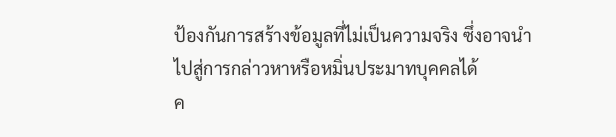ป้องกันการสร้างข้อมูลที่ไม่เป็นความจริง ซึ่งอาจนำไปสู่การกล่าวหาหรือหมิ่นประมาทบุคคลได้
ค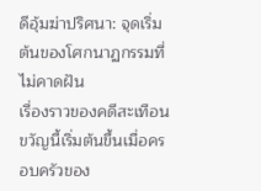ดีอุ้มฆ่าปริศนา: จุดเริ่มต้นของโศกนาฏกรรมที่ไม่คาดฝัน
เรื่องราวของคดีสะเทือนขวัญนี้เริ่มต้นขึ้นเมื่อครอบครัวของ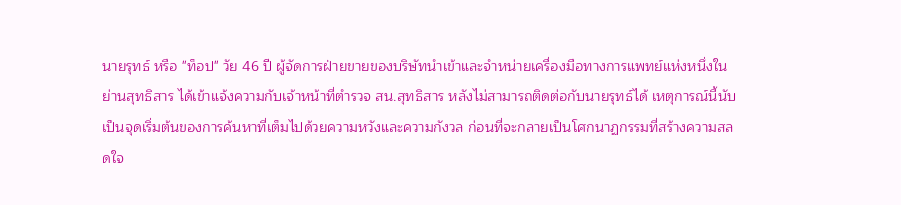นายรุทธ์ หรือ "ท็อป" วัย 46 ปี ผู้จัดการฝ่ายขายของบริษัทนำเข้าและจำหน่ายเครื่องมือทางการแพทย์แห่งหนึ่งในย่านสุทธิสาร ได้เข้าแจ้งความกับเจ้าหน้าที่ตำรวจ สน.สุทธิสาร หลังไม่สามารถติดต่อกับนายรุทธ์ได้ เหตุการณ์นี้นับเป็นจุดเริ่มต้นของการค้นหาที่เต็มไปด้วยความหวังและความกังวล ก่อนที่จะกลายเป็นโศกนาฏกรรมที่สร้างความสลดใจ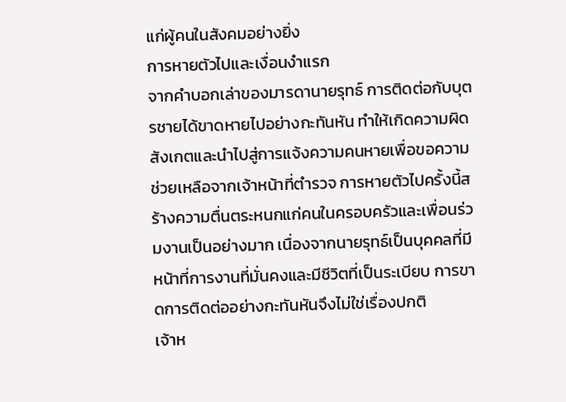แก่ผู้คนในสังคมอย่างยิ่ง
การหายตัวไปและเงื่อนงำแรก
จากคำบอกเล่าของมารดานายรุทธ์ การติดต่อกับบุตรชายได้ขาดหายไปอย่างกะทันหัน ทำให้เกิดความผิดสังเกตและนำไปสู่การแจ้งความคนหายเพื่อขอความช่วยเหลือจากเจ้าหน้าที่ตำรวจ การหายตัวไปครั้งนี้สร้างความตื่นตระหนกแก่คนในครอบครัวและเพื่อนร่วมงานเป็นอย่างมาก เนื่องจากนายรุทธ์เป็นบุคคลที่มีหน้าที่การงานที่มั่นคงและมีชีวิตที่เป็นระเบียบ การขาดการติดต่ออย่างกะทันหันจึงไม่ใช่เรื่องปกติ
เจ้าห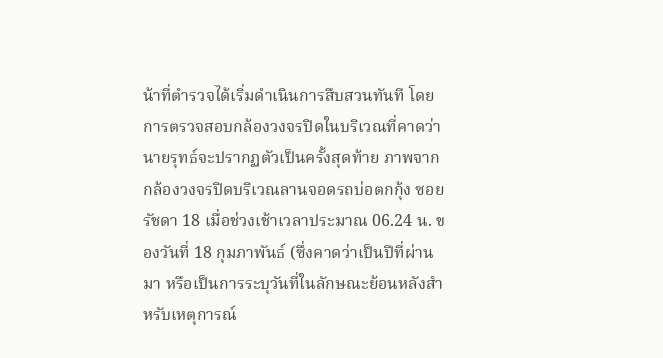น้าที่ตำรวจได้เริ่มดำเนินการสืบสวนทันที โดยการตรวจสอบกล้องวงจรปิดในบริเวณที่คาดว่านายรุทธ์จะปรากฏตัวเป็นครั้งสุดท้าย ภาพจากกล้องวงจรปิดบริเวณลานจอดรถบ่อตกกุ้ง ซอยรัชดา 18 เมื่อช่วงเช้าเวลาประมาณ 06.24 น. ของวันที่ 18 กุมภาพันธ์ (ซึ่งคาดว่าเป็นปีที่ผ่านมา หรือเป็นการระบุวันที่ในลักษณะย้อนหลังสำหรับเหตุการณ์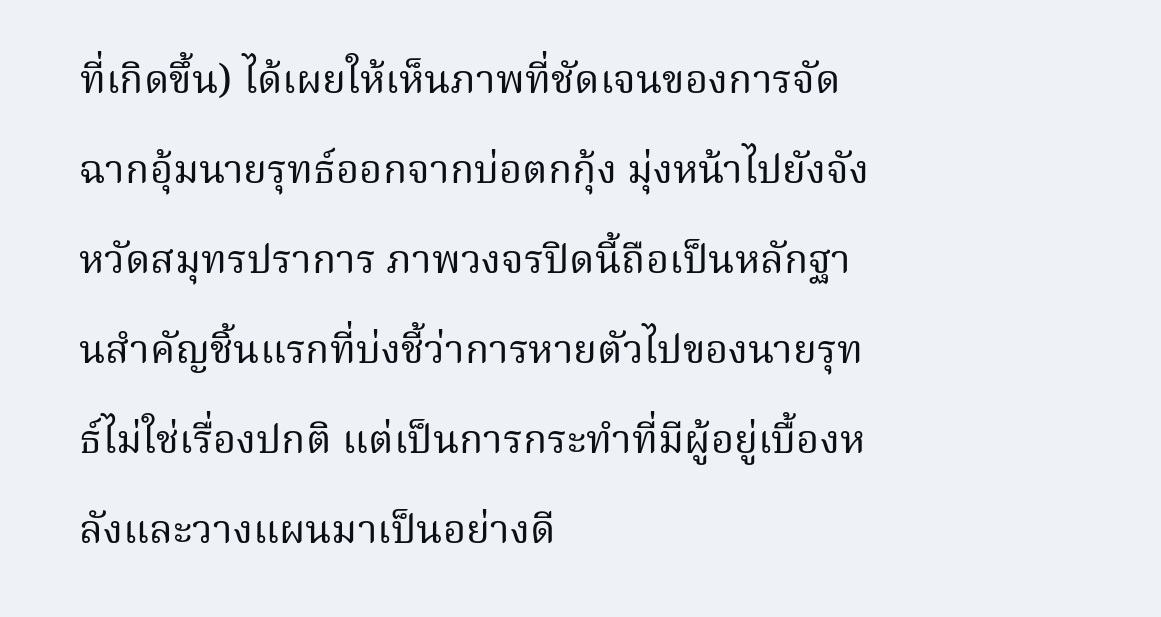ที่เกิดขึ้น) ได้เผยให้เห็นภาพที่ชัดเจนของการจัดฉากอุ้มนายรุทธ์ออกจากบ่อตกกุ้ง มุ่งหน้าไปยังจังหวัดสมุทรปราการ ภาพวงจรปิดนี้ถือเป็นหลักฐานสำคัญชิ้นแรกที่บ่งชี้ว่าการหายตัวไปของนายรุทธ์ไม่ใช่เรื่องปกติ แต่เป็นการกระทำที่มีผู้อยู่เบื้องหลังและวางแผนมาเป็นอย่างดี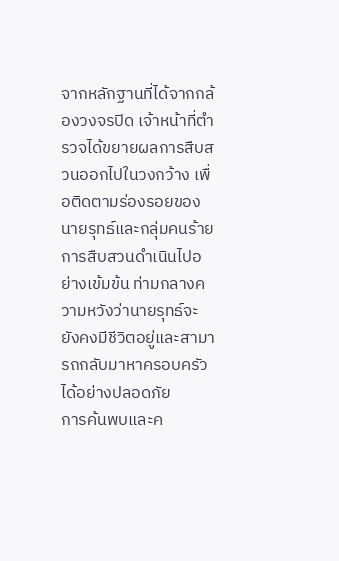จากหลักฐานที่ได้จากกล้องวงจรปิด เจ้าหน้าที่ตำรวจได้ขยายผลการสืบสวนออกไปในวงกว้าง เพื่อติดตามร่องรอยของนายรุทธ์และกลุ่มคนร้าย การสืบสวนดำเนินไปอย่างเข้มข้น ท่ามกลางความหวังว่านายรุทธ์จะยังคงมีชีวิตอยู่และสามารถกลับมาหาครอบครัวได้อย่างปลอดภัย
การค้นพบและค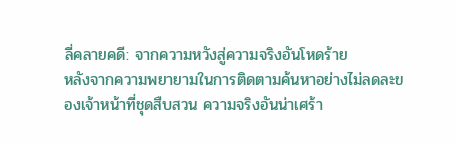ลี่คลายคดี: จากความหวังสู่ความจริงอันโหดร้าย
หลังจากความพยายามในการติดตามค้นหาอย่างไม่ลดละของเจ้าหน้าที่ชุดสืบสวน ความจริงอันน่าเศร้า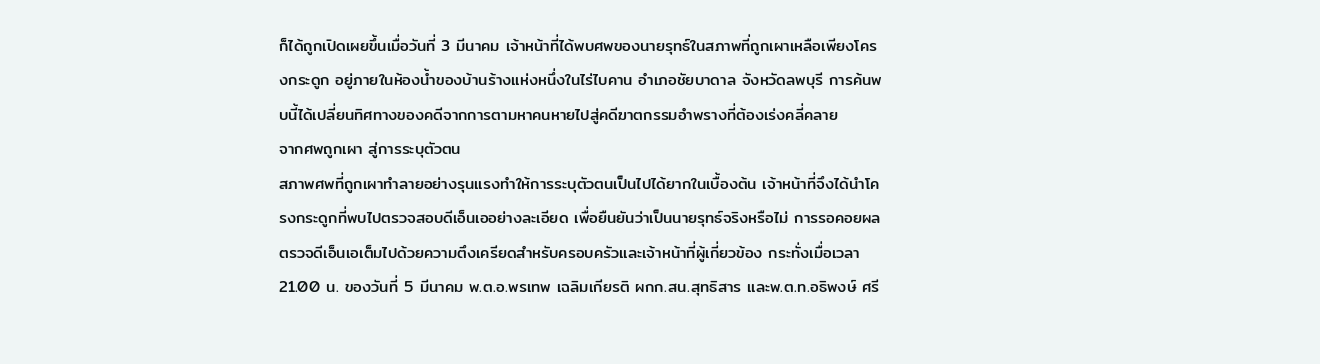ก็ได้ถูกเปิดเผยขึ้นเมื่อวันที่ 3 มีนาคม เจ้าหน้าที่ได้พบศพของนายรุทธ์ในสภาพที่ถูกเผาเหลือเพียงโครงกระดูก อยู่ภายในห้องน้ำของบ้านร้างแห่งหนึ่งในไร่ไบคาน อำเภอชัยบาดาล จังหวัดลพบุรี การค้นพบนี้ได้เปลี่ยนทิศทางของคดีจากการตามหาคนหายไปสู่คดีฆาตกรรมอำพรางที่ต้องเร่งคลี่คลาย
จากศพถูกเผา สู่การระบุตัวตน
สภาพศพที่ถูกเผาทำลายอย่างรุนแรงทำให้การระบุตัวตนเป็นไปได้ยากในเบื้องต้น เจ้าหน้าที่จึงได้นำโครงกระดูกที่พบไปตรวจสอบดีเอ็นเออย่างละเอียด เพื่อยืนยันว่าเป็นนายรุทธ์จริงหรือไม่ การรอคอยผลตรวจดีเอ็นเอเต็มไปด้วยความตึงเครียดสำหรับครอบครัวและเจ้าหน้าที่ผู้เกี่ยวข้อง กระทั่งเมื่อเวลา 21.00 น. ของวันที่ 5 มีนาคม พ.ต.อ.พรเทพ เฉลิมเกียรติ ผกก.สน.สุทธิสาร และพ.ต.ท.อธิพงษ์ ศรี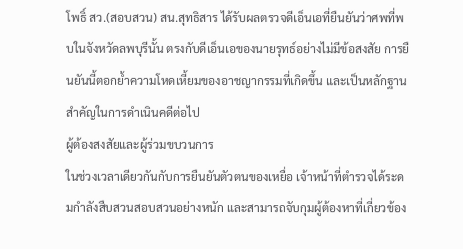โพธิ์ สว.(สอบสวน) สน.สุทธิสาร ได้รับผลตรวจดีเอ็นเอที่ยืนยันว่าศพที่พบในจังหวัดลพบุรีนั้น ตรงกับดีเอ็นเอของนายรุทธ์อย่างไม่มีข้อสงสัย การยืนยันนี้ตอกย้ำความโหดเหี้ยมของอาชญากรรมที่เกิดขึ้น และเป็นหลักฐานสำคัญในการดำเนินคดีต่อไป
ผู้ต้องสงสัยและผู้ร่วมขบวนการ
ในช่วงเวลาเดียวกันกับการยืนยันตัวตนของเหยื่อ เจ้าหน้าที่ตำรวจได้ระดมกำลังสืบสวนสอบสวนอย่างหนัก และสามารถจับกุมผู้ต้องหาที่เกี่ยวข้อง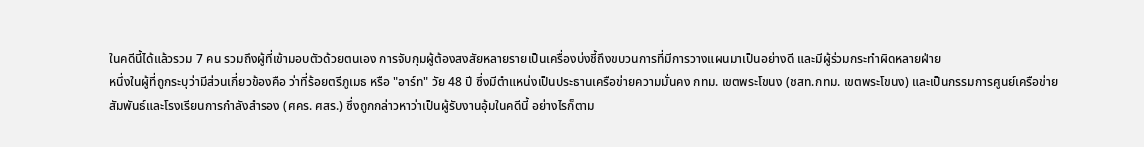ในคดีนี้ได้แล้วรวม 7 คน รวมถึงผู้ที่เข้ามอบตัวด้วยตนเอง การจับกุมผู้ต้องสงสัยหลายรายเป็นเครื่องบ่งชี้ถึงขบวนการที่มีการวางแผนมาเป็นอย่างดี และมีผู้ร่วมกระทำผิดหลายฝ่าย
หนึ่งในผู้ที่ถูกระบุว่ามีส่วนเกี่ยวข้องคือ ว่าที่ร้อยตรีภูเมธ หรือ "อาร์ท" วัย 48 ปี ซึ่งมีตำแหน่งเป็นประธานเครือข่ายความมั่นคง กทม. เขตพระโขนง (ชสท.กทม. เขตพระโขนง) และเป็นกรรมการศูนย์เครือข่ายสัมพันธ์และโรงเรียนการกำลังสำรอง (ศคร. ศสร.) ซึ่งถูกกล่าวหาว่าเป็นผู้รับงานอุ้มในคดีนี้ อย่างไรก็ตาม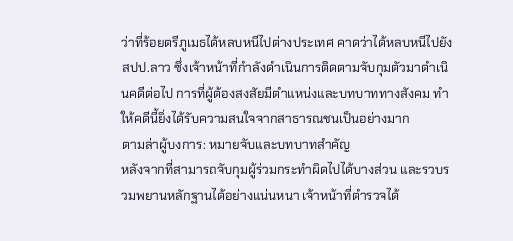ว่าที่ร้อยตรีภูเมธได้หลบหนีไปต่างประเทศ คาดว่าได้หลบหนีไปยัง สปป.ลาว ซึ่งเจ้าหน้าที่กำลังดำเนินการติดตามจับกุมตัวมาดำเนินคดีต่อไป การที่ผู้ต้องสงสัยมีตำแหน่งและบทบาททางสังคม ทำให้คดีนี้ยิ่งได้รับความสนใจจากสาธารณชนเป็นอย่างมาก
ตามล่าผู้บงการ: หมายจับและบทบาทสำคัญ
หลังจากที่สามารถจับกุมผู้ร่วมกระทำผิดไปได้บางส่วน และรวบรวมพยานหลักฐานได้อย่างแน่นหนา เจ้าหน้าที่ตำรวจได้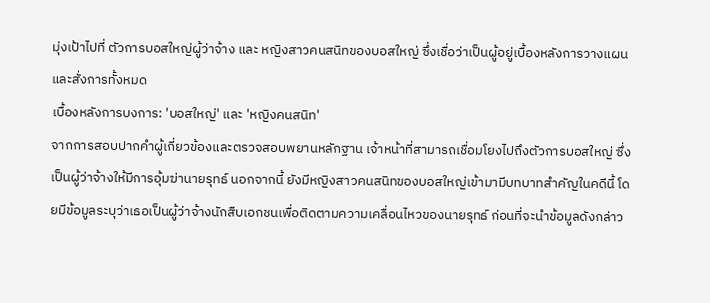มุ่งเป้าไปที่ ตัวการบอสใหญ่ผู้ว่าจ้าง และ หญิงสาวคนสนิทของบอสใหญ่ ซึ่งเชื่อว่าเป็นผู้อยู่เบื้องหลังการวางแผนและสั่งการทั้งหมด
เบื้องหลังการบงการ: 'บอสใหญ่' และ 'หญิงคนสนิท'
จากการสอบปากคำผู้เกี่ยวข้องและตรวจสอบพยานหลักฐาน เจ้าหน้าที่สามารถเชื่อมโยงไปถึงตัวการบอสใหญ่ ซึ่งเป็นผู้ว่าจ้างให้มีการอุ้มฆ่านายรุทธ์ นอกจากนี้ ยังมีหญิงสาวคนสนิทของบอสใหญ่เข้ามามีบทบาทสำคัญในคดีนี้ โดยมีข้อมูลระบุว่าเธอเป็นผู้ว่าจ้างนักสืบเอกชนเพื่อติดตามความเคลื่อนไหวของนายรุทธ์ ก่อนที่จะนำข้อมูลดังกล่าว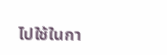ไปใช้ในกา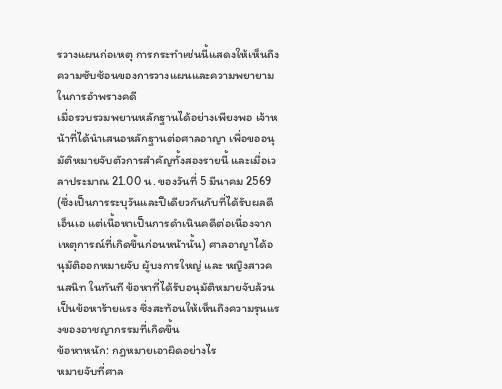รวางแผนก่อเหตุ การกระทำเช่นนี้แสดงให้เห็นถึงความซับซ้อนของการวางแผนและความพยายามในการอำพรางคดี
เมื่อรวบรวมพยานหลักฐานได้อย่างเพียงพอ เจ้าหน้าที่ได้นำเสนอหลักฐานต่อศาลอาญา เพื่อขออนุมัติหมายจับตัวการสำคัญทั้งสองรายนี้ และเมื่อเวลาประมาณ 21.00 น. ของวันที่ 5 มีนาคม 2569 (ซึ่งเป็นการระบุวันและปีเดียวกันกับที่ได้รับผลดีเอ็นเอ แต่เนื้อหาเป็นการดำเนินคดีต่อเนื่องจากเหตุการณ์ที่เกิดขึ้นก่อนหน้านั้น) ศาลอาญาได้อนุมัติออกหมายจับ ผู้บงการใหญ่ และ หญิงสาวคนสนิท ในทันที ข้อหาที่ได้รับอนุมัติหมายจับล้วนเป็นข้อหาร้ายแรง ซึ่งสะท้อนให้เห็นถึงความรุนแรงของอาชญากรรมที่เกิดขึ้น
ข้อหาหนัก: กฎหมายเอาผิดอย่างไร
หมายจับที่ศาล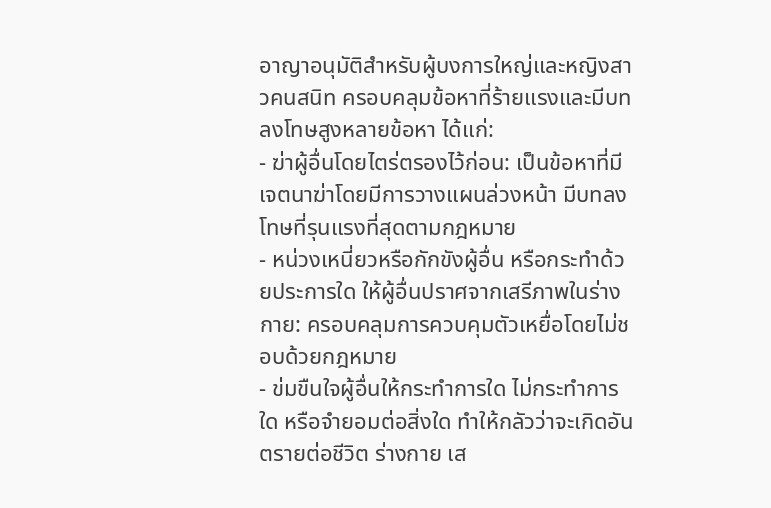อาญาอนุมัติสำหรับผู้บงการใหญ่และหญิงสาวคนสนิท ครอบคลุมข้อหาที่ร้ายแรงและมีบทลงโทษสูงหลายข้อหา ได้แก่:
- ฆ่าผู้อื่นโดยไตร่ตรองไว้ก่อน: เป็นข้อหาที่มีเจตนาฆ่าโดยมีการวางแผนล่วงหน้า มีบทลงโทษที่รุนแรงที่สุดตามกฎหมาย
- หน่วงเหนี่ยวหรือกักขังผู้อื่น หรือกระทำด้วยประการใด ให้ผู้อื่นปราศจากเสรีภาพในร่างกาย: ครอบคลุมการควบคุมตัวเหยื่อโดยไม่ชอบด้วยกฎหมาย
- ข่มขืนใจผู้อื่นให้กระทำการใด ไม่กระทำการใด หรือจำยอมต่อสิ่งใด ทำให้กลัวว่าจะเกิดอันตรายต่อชีวิต ร่างกาย เส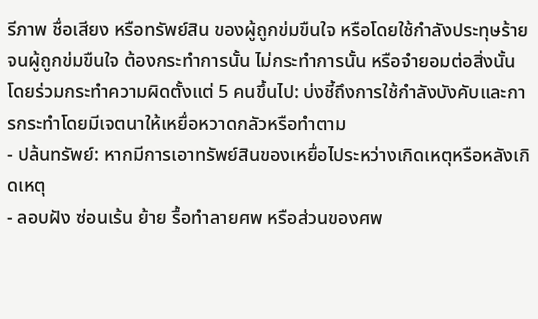รีภาพ ชื่อเสียง หรือทรัพย์สิน ของผู้ถูกข่มขืนใจ หรือโดยใช้กำลังประทุษร้าย จนผู้ถูกข่มขืนใจ ต้องกระทำการนั้น ไม่กระทำการนั้น หรือจำยอมต่อสิ่งนั้น โดยร่วมกระทำความผิดตั้งแต่ 5 คนขึ้นไป: บ่งชี้ถึงการใช้กำลังบังคับและการกระทำโดยมีเจตนาให้เหยื่อหวาดกลัวหรือทำตาม
- ปล้นทรัพย์: หากมีการเอาทรัพย์สินของเหยื่อไประหว่างเกิดเหตุหรือหลังเกิดเหตุ
- ลอบฝัง ซ่อนเร้น ย้าย รื้อทำลายศพ หรือส่วนของศพ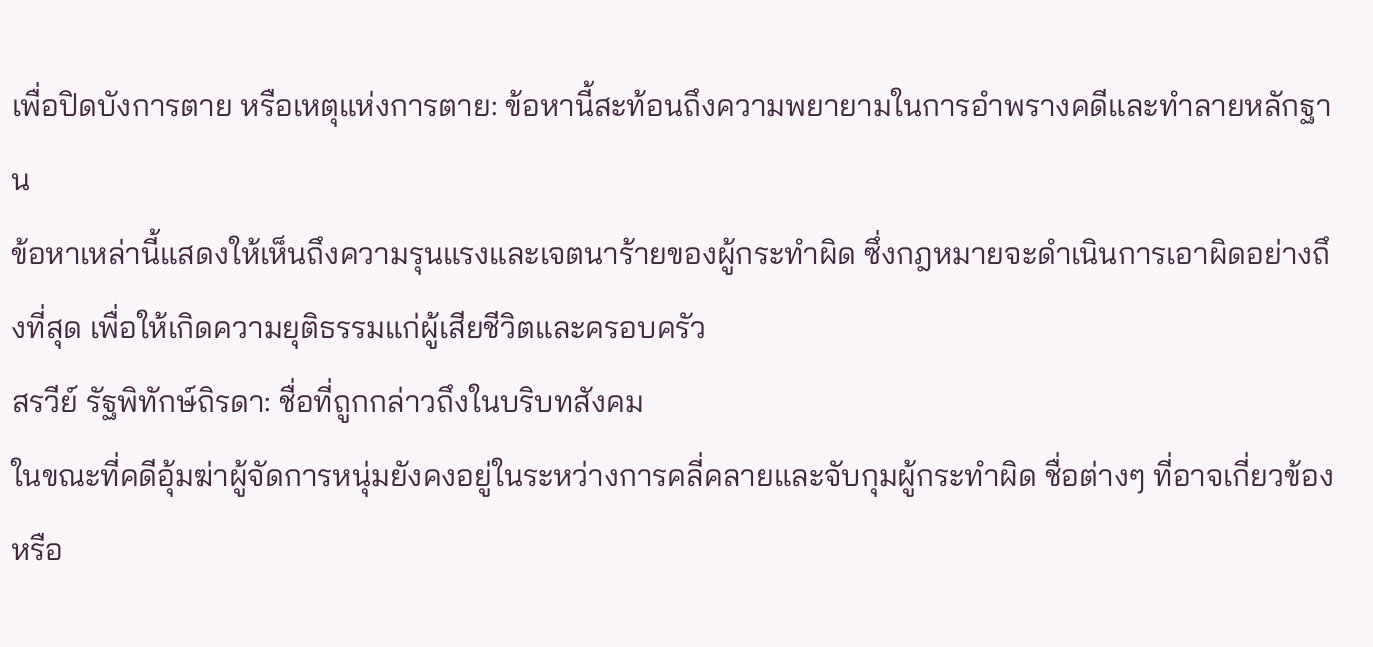เพื่อปิดบังการตาย หรือเหตุแห่งการตาย: ข้อหานี้สะท้อนถึงความพยายามในการอำพรางคดีและทำลายหลักฐาน
ข้อหาเหล่านี้แสดงให้เห็นถึงความรุนแรงและเจตนาร้ายของผู้กระทำผิด ซึ่งกฎหมายจะดำเนินการเอาผิดอย่างถึงที่สุด เพื่อให้เกิดความยุติธรรมแก่ผู้เสียชีวิตและครอบครัว
สรวีย์ รัฐพิทักษ์ถิรดา: ชื่อที่ถูกกล่าวถึงในบริบทสังคม
ในขณะที่คดีอุ้มฆ่าผู้จัดการหนุ่มยังคงอยู่ในระหว่างการคลี่คลายและจับกุมผู้กระทำผิด ชื่อต่างๆ ที่อาจเกี่ยวข้องหรือ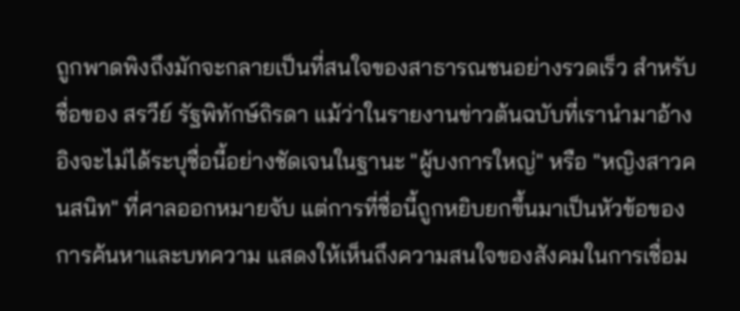ถูกพาดพิงถึงมักจะกลายเป็นที่สนใจของสาธารณชนอย่างรวดเร็ว สำหรับชื่อของ สรวีย์ รัฐพิทักษ์ถิรดา แม้ว่าในรายงานข่าวต้นฉบับที่เรานำมาอ้างอิงจะไม่ได้ระบุชื่อนี้อย่างชัดเจนในฐานะ "ผู้บงการใหญ่" หรือ "หญิงสาวคนสนิท" ที่ศาลออกหมายจับ แต่การที่ชื่อนี้ถูกหยิบยกขึ้นมาเป็นหัวข้อของการค้นหาและบทความ แสดงให้เห็นถึงความสนใจของสังคมในการเชื่อม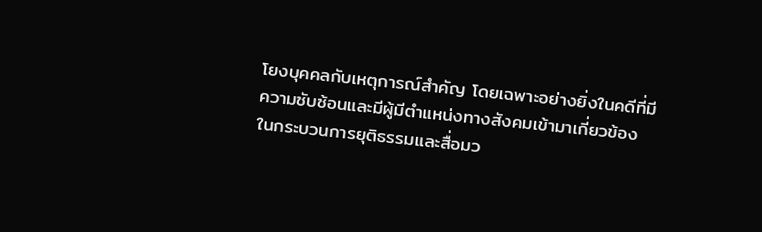โยงบุคคลกับเหตุการณ์สำคัญ โดยเฉพาะอย่างยิ่งในคดีที่มีความซับซ้อนและมีผู้มีตำแหน่งทางสังคมเข้ามาเกี่ยวข้อง
ในกระบวนการยุติธรรมและสื่อมว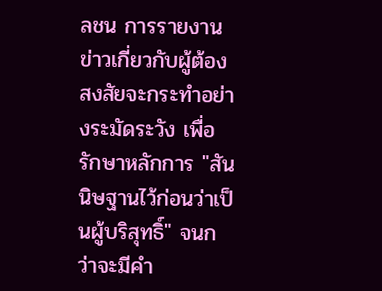ลชน การรายงานข่าวเกี่ยวกับผู้ต้องสงสัยจะกระทำอย่างระมัดระวัง เพื่อรักษาหลักการ "สันนิษฐานไว้ก่อนว่าเป็นผู้บริสุทธิ์" จนกว่าจะมีคำ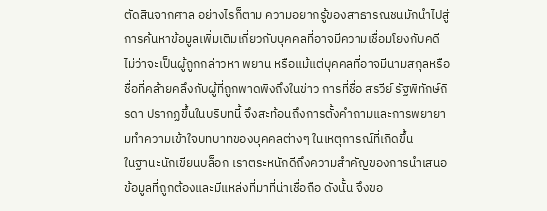ตัดสินจากศาล อย่างไรก็ตาม ความอยากรู้ของสาธารณชนมักนำไปสู่การค้นหาข้อมูลเพิ่มเติมเกี่ยวกับบุคคลที่อาจมีความเชื่อมโยงกับคดี ไม่ว่าจะเป็นผู้ถูกกล่าวหา พยาน หรือแม้แต่บุคคลที่อาจมีนามสกุลหรือชื่อที่คล้ายคลึงกับผู้ที่ถูกพาดพิงถึงในข่าว การที่ชื่อ สรวีย์ รัฐพิทักษ์ถิรดา ปรากฏขึ้นในบริบทนี้ จึงสะท้อนถึงการตั้งคำถามและการพยายามทำความเข้าใจบทบาทของบุคคลต่างๆ ในเหตุการณ์ที่เกิดขึ้น
ในฐานะนักเขียนบล็อก เราตระหนักดีถึงความสำคัญของการนำเสนอข้อมูลที่ถูกต้องและมีแหล่งที่มาที่น่าเชื่อถือ ดังนั้น จึงขอ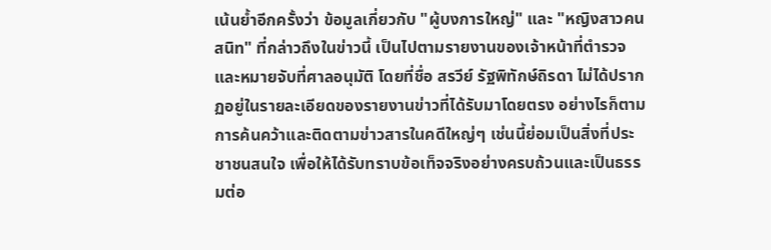เน้นย้ำอีกครั้งว่า ข้อมูลเกี่ยวกับ "ผู้บงการใหญ่" และ "หญิงสาวคนสนิท" ที่กล่าวถึงในข่าวนี้ เป็นไปตามรายงานของเจ้าหน้าที่ตำรวจและหมายจับที่ศาลอนุมัติ โดยที่ชื่อ สรวีย์ รัฐพิทักษ์ถิรดา ไม่ได้ปรากฏอยู่ในรายละเอียดของรายงานข่าวที่ได้รับมาโดยตรง อย่างไรก็ตาม การค้นคว้าและติดตามข่าวสารในคดีใหญ่ๆ เช่นนี้ย่อมเป็นสิ่งที่ประชาชนสนใจ เพื่อให้ได้รับทราบข้อเท็จจริงอย่างครบถ้วนและเป็นธรรมต่อ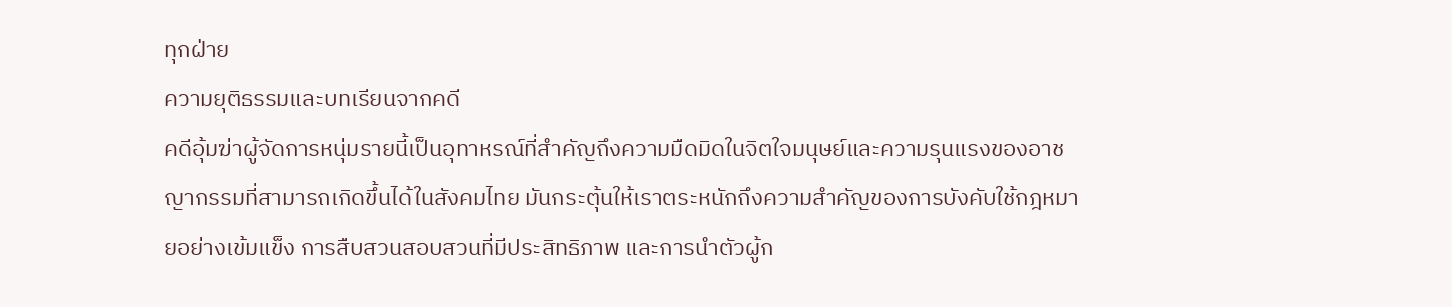ทุกฝ่าย
ความยุติธรรมและบทเรียนจากคดี
คดีอุ้มฆ่าผู้จัดการหนุ่มรายนี้เป็นอุทาหรณ์ที่สำคัญถึงความมืดมิดในจิตใจมนุษย์และความรุนแรงของอาชญากรรมที่สามารถเกิดขึ้นได้ในสังคมไทย มันกระตุ้นให้เราตระหนักถึงความสำคัญของการบังคับใช้กฎหมายอย่างเข้มแข็ง การสืบสวนสอบสวนที่มีประสิทธิภาพ และการนำตัวผู้ก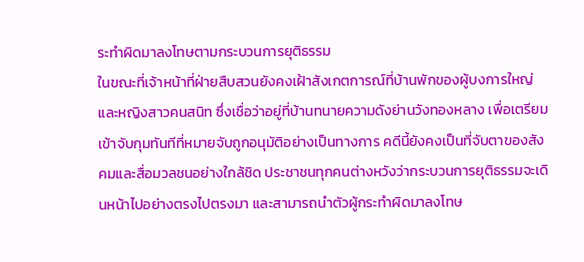ระทำผิดมาลงโทษตามกระบวนการยุติธรรม
ในขณะที่เจ้าหน้าที่ฝ่ายสืบสวนยังคงเฝ้าสังเกตการณ์ที่บ้านพักของผู้บงการใหญ่และหญิงสาวคนสนิท ซึ่งเชื่อว่าอยู่ที่บ้านทนายความดังย่านวังทองหลาง เพื่อเตรียมเข้าจับกุมทันทีที่หมายจับถูกอนุมัติอย่างเป็นทางการ คดีนี้ยังคงเป็นที่จับตาของสังคมและสื่อมวลชนอย่างใกล้ชิด ประชาชนทุกคนต่างหวังว่ากระบวนการยุติธรรมจะเดินหน้าไปอย่างตรงไปตรงมา และสามารถนำตัวผู้กระทำผิดมาลงโทษ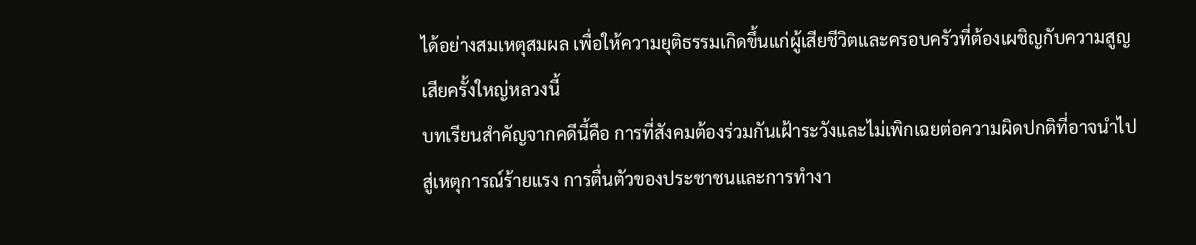ได้อย่างสมเหตุสมผล เพื่อให้ความยุติธรรมเกิดขึ้นแก่ผู้เสียชีวิตและครอบครัวที่ต้องเผชิญกับความสูญเสียครั้งใหญ่หลวงนี้
บทเรียนสำคัญจากคดีนี้คือ การที่สังคมต้องร่วมกันเฝ้าระวังและไม่เพิกเฉยต่อความผิดปกติที่อาจนำไปสู่เหตุการณ์ร้ายแรง การตื่นตัวของประชาชนและการทำงา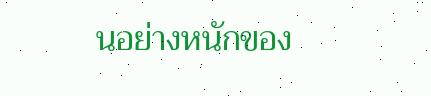นอย่างหนักของ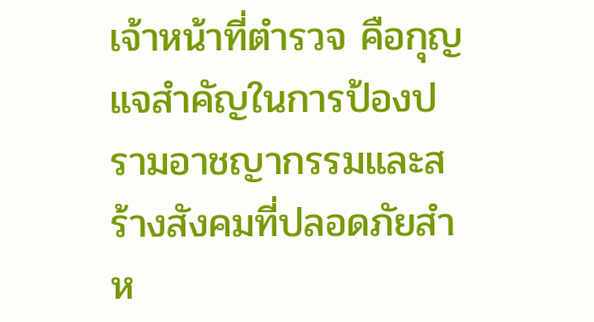เจ้าหน้าที่ตำรวจ คือกุญแจสำคัญในการป้องปรามอาชญากรรมและสร้างสังคมที่ปลอดภัยสำห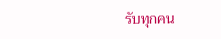รับทุกคน